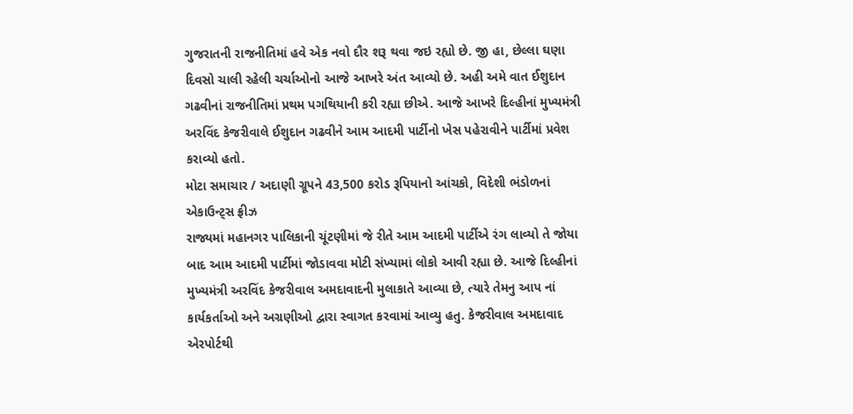ગુજરાતની રાજનીતિમાં હવે એક નવો દૌર શરૂ થવા જઇ રહ્યો છે. જી હા, છેલ્લા ઘણા દિવસો ચાલી રહેલી ચર્ચાઓનો આજે આખરે અંત આવ્યો છે. અહી અમે વાત ઈશુદાન ગઢવીનાં રાજનીતિમાં પ્રથમ પગથિયાની કરી રહ્યા છીએ. આજે આખરે દિલ્હીનાં મુખ્યમંત્રી અરવિંદ કેજરીવાલે ઈશુદાન ગઢવીને આમ આદમી પાર્ટીનો ખેસ પહેરાવીને પાર્ટીમાં પ્રવેશ કરાવ્યો હતો.
મોટા સમાચાર / અદાણી ગ્રૂપને 43,500 કરોડ રૂપિયાનો આંચકો, વિદેશી ભંડોળનાં એકાઉન્ટ્સ ફ્રીઝ
રાજ્યમાં મહાનગર પાલિકાની ચૂંટણીમાં જે રીતે આમ આદમી પાર્ટીએ રંગ લાવ્યો તે જોયા બાદ આમ આદમી પાર્ટીમાં જોડાવવા મોટી સંખ્યામાં લોકો આવી રહ્યા છે. આજે દિલ્હીનાં મુખ્યમંત્રી અરવિંદ કેજરીવાલ અમદાવાદની મુલાકાતે આવ્યા છે, ત્યારે તેમનુ આપ નાં કાર્યકર્તાઓ અને અગ્રણીઓ દ્વારા સ્વાગત કરવામાં આવ્યુ હતુ. કેજરીવાલ અમદાવાદ એરપોર્ટથી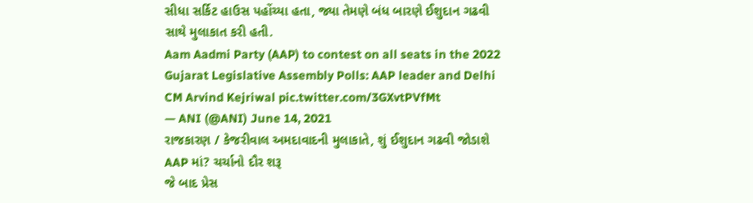સીધા સર્કિટ હાઉસ પહોંચ્યા હતા, જ્યા તેમણે બંધ બારણે ઈશુદાન ગઢવી સાથે મુલાકાત કરી હતી.
Aam Aadmi Party (AAP) to contest on all seats in the 2022 Gujarat Legislative Assembly Polls: AAP leader and Delhi CM Arvind Kejriwal pic.twitter.com/3GXvtPVfMt
— ANI (@ANI) June 14, 2021
રાજકારણ / કેજરીવાલ અમદાવાદની મુલાકાતે, શું ઈશુદાન ગઢવી જોડાશે AAP માં? ચર્ચાનો દૌર શરૂ
જે બાદ પ્રેસ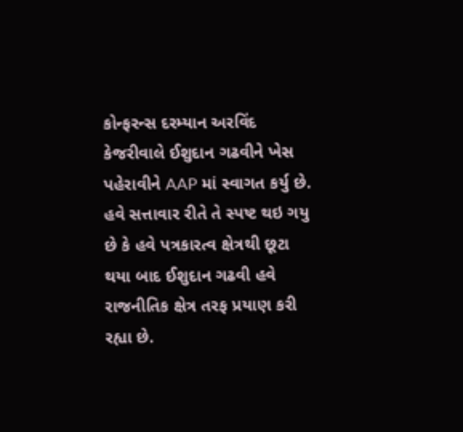કોન્ફરન્સ દરમ્યાન અરવિંદ કેજરીવાલે ઈશુદાન ગઢવીને ખેસ પહેરાવીને AAP માં સ્વાગત કર્યુ છે. હવે સત્તાવાર રીતે તે સ્પષ્ટ થઇ ગયુ છે કે હવે પત્રકારત્વ ક્ષેત્રથી છૂટા થયા બાદ ઈશુદાન ગઢવી હવે રાજનીતિક ક્ષેત્ર તરફ પ્રયાણ કરી રહ્યા છે.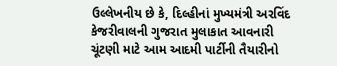ઉલ્લેખનીય છે કે, દિલ્હીનાં મુખ્યમંત્રી અરવિંદ કેજરીવાલની ગુજરાત મુલાકાત આવનારી ચૂંટણી માટે આમ આદમી પાર્ટીની તૈયારીનો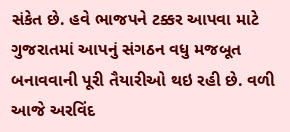સંકેત છે. હવે ભાજપને ટક્કર આપવા માટે ગુજરાતમાં આપનું સંગઠન વધુ મજબૂત બનાવવાની પૂરી તૈયારીઓ થઇ રહી છે. વળી આજે અરવિંદ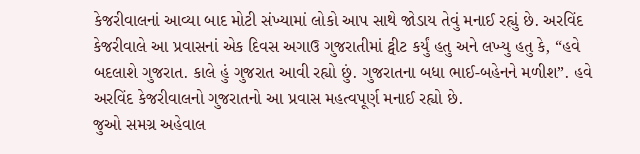કેજરીવાલનાં આવ્યા બાદ મોટી સંખ્યામાં લોકો આપ સાથે જોડાય તેવું મનાઈ રહ્યું છે. અરવિંદ કેજરીવાલે આ પ્રવાસનાં એક દિવસ અગાઉ ગુજરાતીમાં ટ્વીટ કર્યું હતુ અને લખ્યુ હતુ કે, “હવે બદલાશે ગુજરાત. કાલે હું ગુજરાત આવી રહ્યો છું. ગુજરાતના બધા ભાઈ-બહેનને મળીશ”. હવે અરવિંદ કેજરીવાલનો ગુજરાતનો આ પ્રવાસ મહત્વપૂર્ણ મનાઈ રહ્યો છે.
જુઓ સમગ્ર અહેવાલ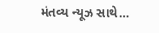મંતવ્ય ન્યૂઝ સાથે…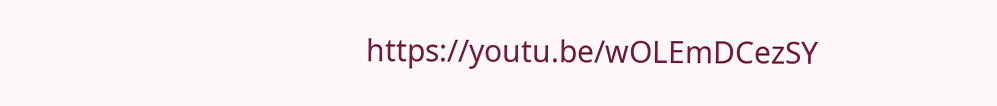https://youtu.be/wOLEmDCezSY